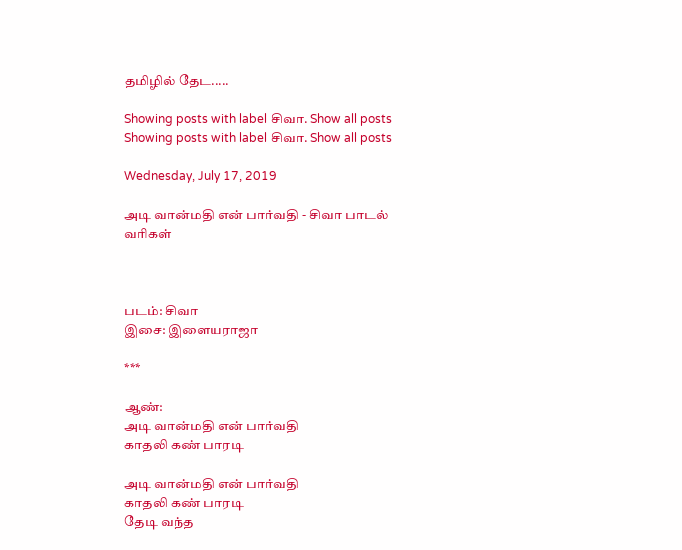தமிழில் தேட.....

Showing posts with label சிவா. Show all posts
Showing posts with label சிவா. Show all posts

Wednesday, July 17, 2019

அடி வான்மதி என் பார்வதி - சிவா பாடல் வரிகள்



படம்: சிவா
இசை: இளையராஜா

***

ஆண்:
அடி வான்மதி என் பார்வதி
காதலி கண் பாரடி

அடி வான்மதி என் பார்வதி
காதலி கண் பாரடி
தேடி வந்த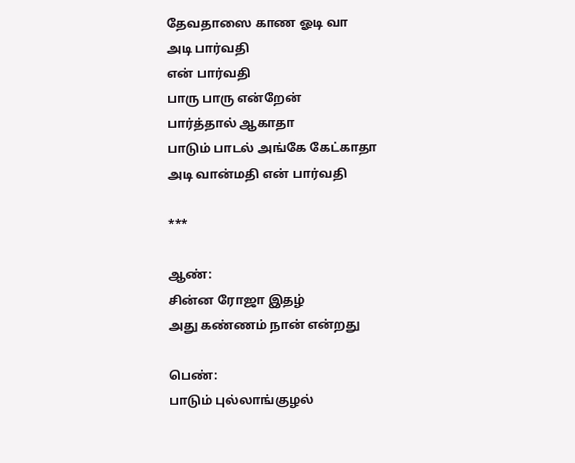தேவதாஸை காண ஓடி வா
அடி பார்வதி
என் பார்வதி
பாரு பாரு என்றேன்
பார்த்தால் ஆகாதா
பாடும் பாடல் அங்கே கேட்காதா
அடி வான்மதி என் பார்வதி

***

ஆண்:
சின்ன ரோஜா இதழ்
அது கண்ணம் நான் என்றது

பெண்:
பாடும் புல்லாங்குழல்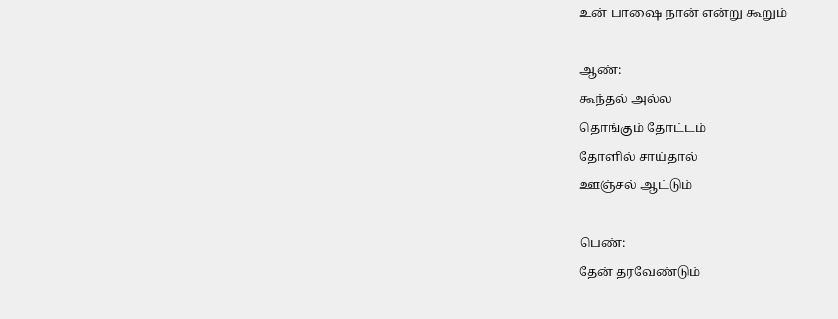உன் பாஷை நான் என்று கூறும்

ஆண்:
கூந்தல் அல்ல
தொங்கும் தோட்டம்
தோளில் சாய்தால்
ஊஞ்சல் ஆட்டும்

பெண்:
தேன் தரவேண்டும்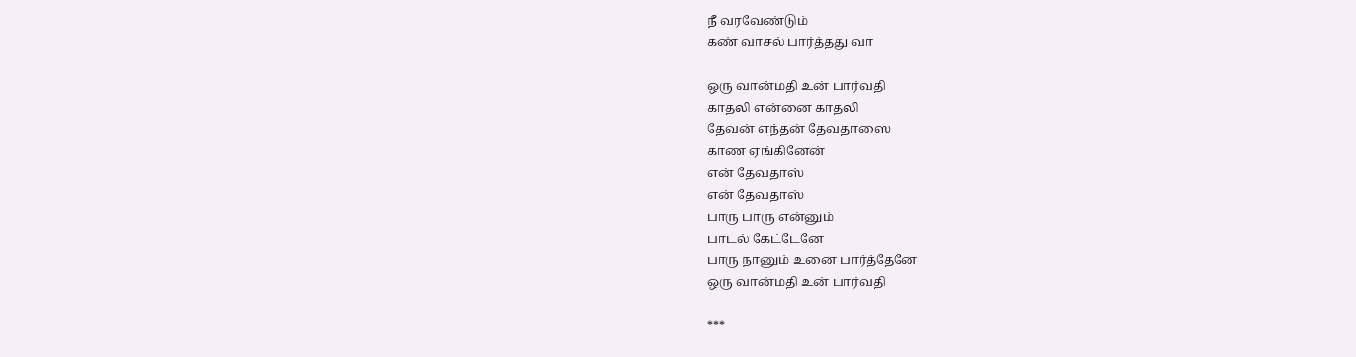நீ வரவேண்டும்
கண் வாசல் பார்த்தது வா

ஒரு வான்மதி உன் பார்வதி
காதலி என்னை காதலி
தேவன் எந்தன் தேவதாஸை
காண ஏங்கினேன்
என் தேவதாஸ்
என் தேவதாஸ்
பாரு பாரு என்னும்
பாடல் கேட்டேனே
பாரு நானும் உனை பார்த்தேனே
ஒரு வான்மதி உன் பார்வதி

***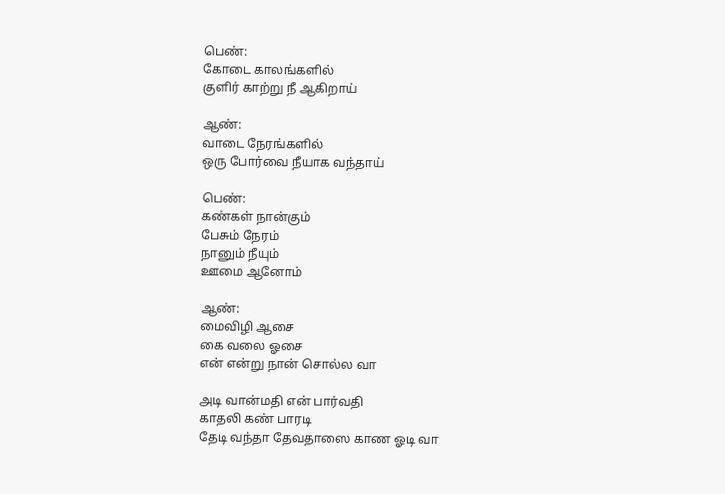பெண்:
கோடை காலங்களில்
குளிர் காற்று நீ ஆகிறாய்

ஆண்:
வாடை நேரங்களில்
ஒரு போர்வை நீயாக வந்தாய்

பெண்:
கண்கள் நான்கும்
பேசும் நேரம்
நானும் நீயும்
ஊமை ஆனோம்

ஆண்:
மைவிழி ஆசை
கை வலை ஓசை
என் என்று நான் சொல்ல வா

அடி வான்மதி என் பார்வதி
காதலி கண் பாரடி
தேடி வந்தா தேவதாஸை காண ஓடி வா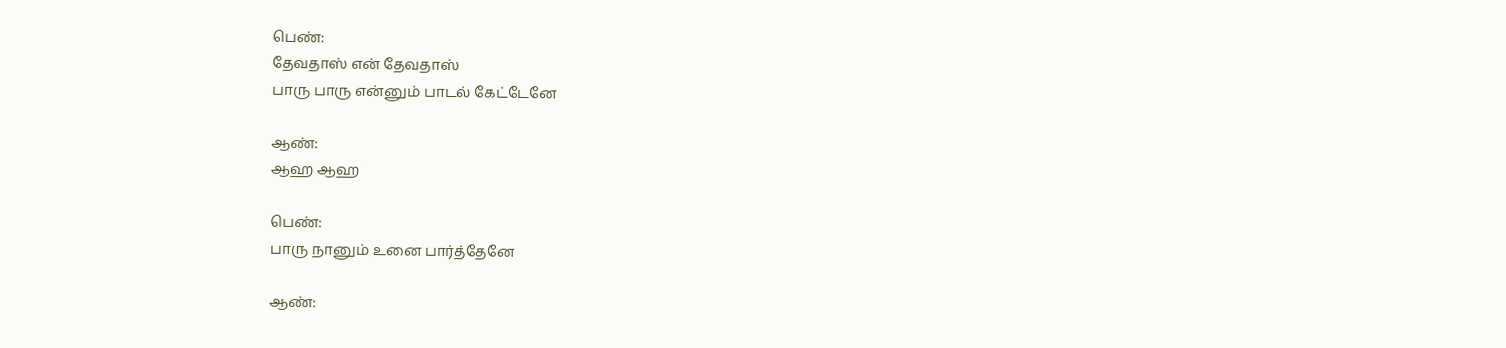பெண்:
தேவதாஸ் என் தேவதாஸ்
பாரு பாரு என்னும் பாடல் கேட்டேனே

ஆண்:
ஆஹ ஆஹ

பெண்:
பாரு நானும் உனை பார்த்தேனே

ஆண்: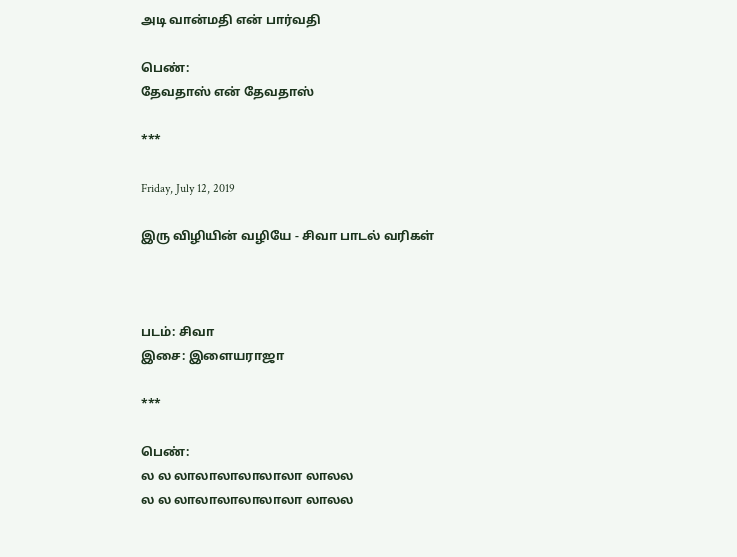அடி வான்மதி என் பார்வதி

பெண்:
தேவதாஸ் என் தேவதாஸ்

***

Friday, July 12, 2019

இரு விழியின் வழியே - சிவா பாடல் வரிகள்



படம்: சிவா
இசை: இளையராஜா

***

பெண்:
ல ல லாலாலாலாலாலா லாலல
ல ல லாலாலாலாலாலா லாலல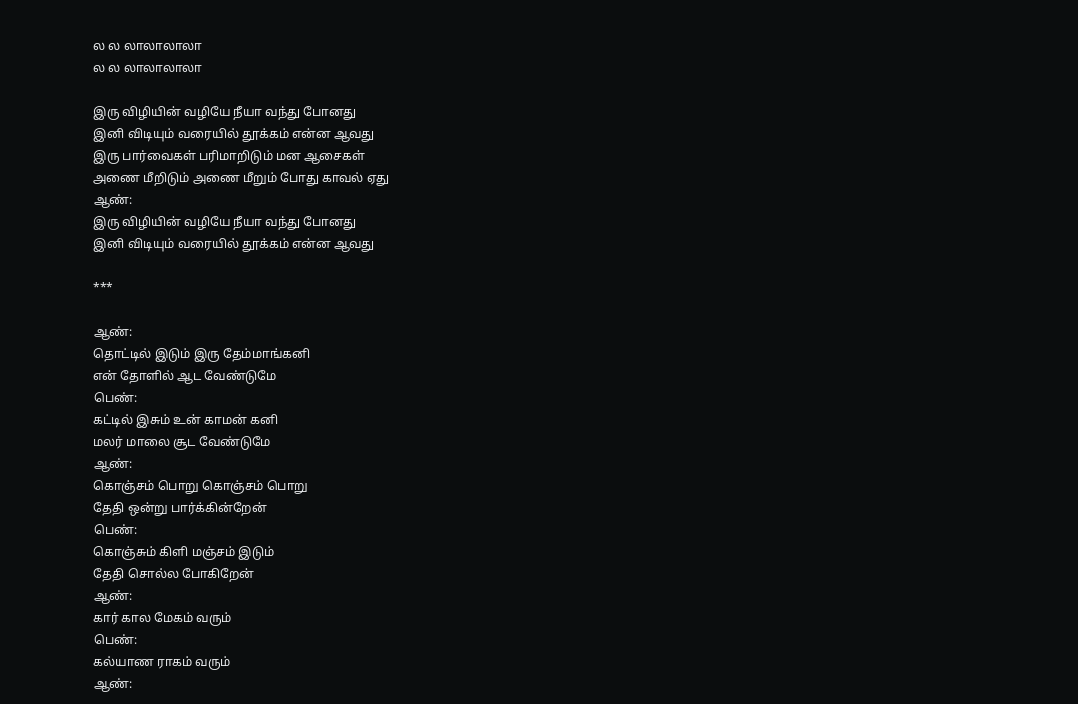ல ல லாலாலாலா
ல ல லாலாலாலா

இரு விழியின் வழியே நீயா வந்து போனது
இனி விடியும் வரையில் தூக்கம் என்ன ஆவது
இரு பார்வைகள் பரிமாறிடும் மன ஆசைகள்
அணை மீறிடும் அணை மீறும் போது காவல் ஏது
ஆண்:
இரு விழியின் வழியே நீயா வந்து போனது
இனி விடியும் வரையில் தூக்கம் என்ன ஆவது

***

ஆண்:
தொட்டில் இடும் இரு தேம்மாங்கனி
என் தோளில் ஆட வேண்டுமே
பெண்:
கட்டில் இசும் உன் காமன் கனி
மலர் மாலை சூட வேண்டுமே
ஆண்:
கொஞ்சம் பொறு கொஞ்சம் பொறு
தேதி ஒன்று பார்க்கின்றேன்
பெண்:
கொஞ்சும் கிளி மஞ்சம் இடும்
தேதி சொல்ல போகிறேன்
ஆண்:
கார் கால மேகம் வரும்
பெண்:
கல்யாண ராகம் வரும்
ஆண்: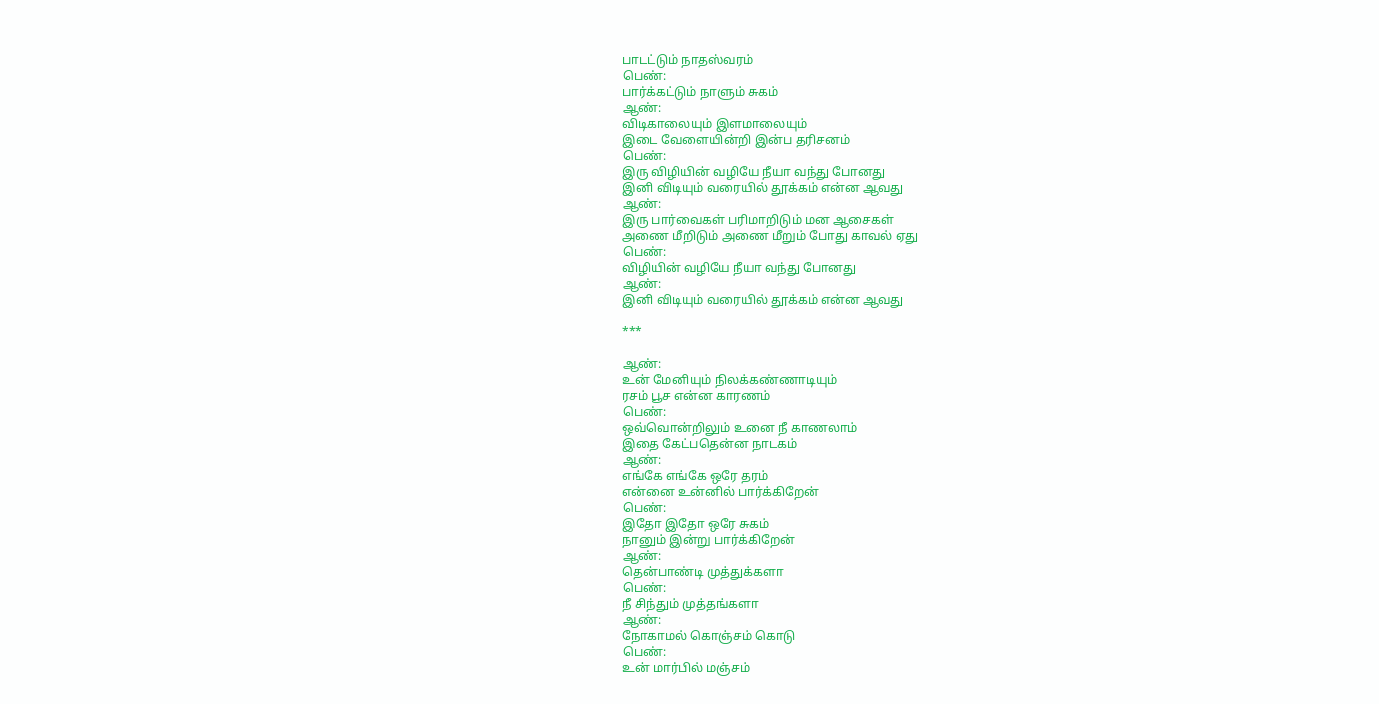பாடட்டும் நாதஸ்வரம்
பெண்:
பார்க்கட்டும் நாளும் சுகம்
ஆண்:
விடிகாலையும் இளமாலையும்
இடை வேளையின்றி இன்ப தரிசனம்
பெண்:
இரு விழியின் வழியே நீயா வந்து போனது
இனி விடியும் வரையில் தூக்கம் என்ன ஆவது
ஆண்:
இரு பார்வைகள் பரிமாறிடும் மன ஆசைகள்
அணை மீறிடும் அணை மீறும் போது காவல் ஏது
பெண்:
விழியின் வழியே நீயா வந்து போனது
ஆண்:
இனி விடியும் வரையில் தூக்கம் என்ன ஆவது

***

ஆண்:
உன் மேனியும் நிலக்கண்ணாடியும்
ரசம் பூச என்ன காரணம்
பெண்:
ஒவ்வொன்றிலும் உனை நீ காணலாம்
இதை கேட்பதென்ன நாடகம்
ஆண்:
எங்கே எங்கே ஒரே தரம்
என்னை உன்னில் பார்க்கிறேன்
பெண்:
இதோ இதோ ஒரே சுகம்
நானும் இன்று பார்க்கிறேன்
ஆண்:
தென்பாண்டி முத்துக்களா
பெண்:
நீ சிந்தும் முத்தங்களா
ஆண்:
நோகாமல் கொஞ்சம் கொடு
பெண்:
உன் மார்பில் மஞ்சம்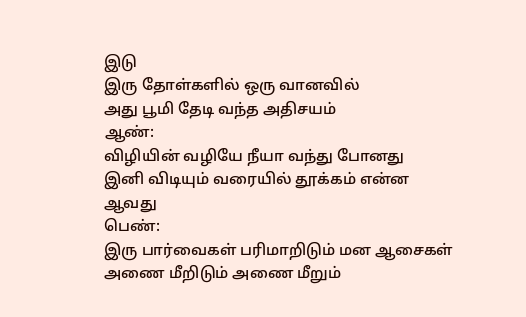இடு
இரு தோள்களில் ஒரு வானவில்
அது பூமி தேடி வந்த அதிசயம்
ஆண்:
விழியின் வழியே நீயா வந்து போனது
இனி விடியும் வரையில் தூக்கம் என்ன ஆவது
பெண்:
இரு பார்வைகள் பரிமாறிடும் மன ஆசைகள்
அணை மீறிடும் அணை மீறும்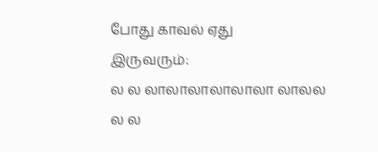போது காவல் ஏது
இருவரும்:
ல ல லாலாலாலாலாலா லாலல
ல ல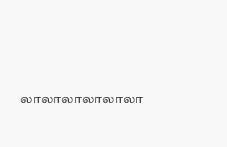லாலாலாலாலாலா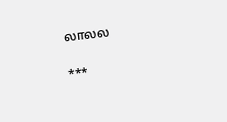லாலல

***